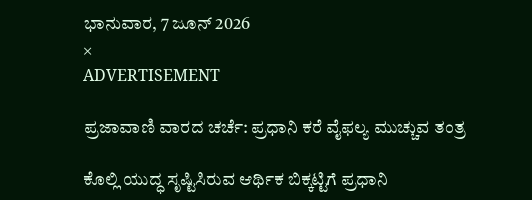ಭಾನುವಾರ, 7 ಜೂನ್ 2026
×
ADVERTISEMENT

ಪ್ರಜಾವಾಣಿ ವಾರದ ಚರ್ಚೆ: ಪ್ರಧಾನಿ ಕರೆ ವೈಫಲ್ಯ ಮುಚ್ಚುವ ತಂತ್ರ

ಕೊಲ್ಲಿ ಯುದ್ಧ ಸೃಷ್ಟಿಸಿರುವ ಆರ್ಥಿಕ ಬಿಕ್ಕಟ್ಟಿಗೆ ಪ್ರಧಾನಿ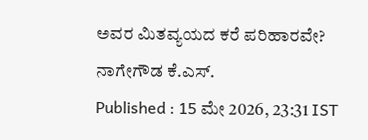ಅವರ ಮಿತವ್ಯಯದ ಕರೆ ಪರಿಹಾರವೇ?
ನಾಗೇಗೌಡ ಕೆ.ಎಸ್.
Published : 15 ಮೇ 2026, 23:31 IST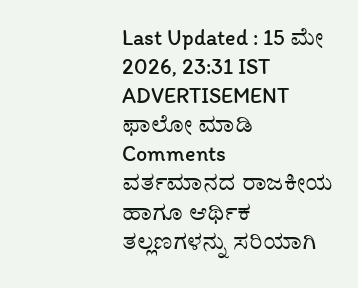Last Updated : 15 ಮೇ 2026, 23:31 IST
ADVERTISEMENT
ಫಾಲೋ ಮಾಡಿ
Comments
ವರ್ತಮಾನದ ರಾಜಕೀಯ ಹಾಗೂ ಆರ್ಥಿಕ ತಲ್ಲಣಗಳನ್ನು ಸರಿಯಾಗಿ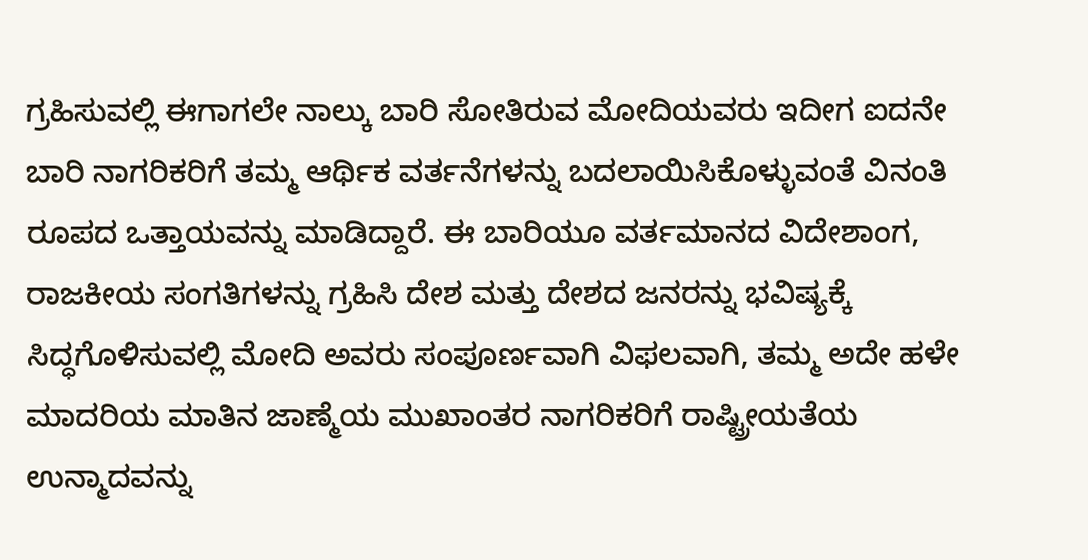ಗ್ರಹಿಸುವಲ್ಲಿ ಈಗಾಗಲೇ ನಾಲ್ಕು ಬಾರಿ ಸೋತಿರುವ ಮೋದಿಯವರು ಇದೀಗ ಐದನೇ ಬಾರಿ ನಾಗರಿಕರಿಗೆ ತಮ್ಮ ಆರ್ಥಿಕ ವರ್ತನೆಗಳನ್ನು ಬದಲಾಯಿಸಿಕೊಳ್ಳುವಂತೆ ವಿನಂತಿ ರೂಪದ ಒತ್ತಾಯವನ್ನು ಮಾಡಿದ್ದಾರೆ. ಈ ಬಾರಿಯೂ ವರ್ತಮಾನದ ವಿದೇಶಾಂಗ, ರಾಜಕೀಯ ಸಂಗತಿಗಳನ್ನು ಗ್ರಹಿಸಿ ದೇಶ ಮತ್ತು ದೇಶದ ಜನರನ್ನು ಭವಿಷ್ಯಕ್ಕೆ ಸಿದ್ಧಗೊಳಿಸುವಲ್ಲಿ ಮೋದಿ ಅವರು ಸಂಪೂರ್ಣವಾಗಿ ವಿಫಲವಾಗಿ, ತಮ್ಮ ಅದೇ ಹಳೇ ಮಾದರಿಯ ಮಾತಿನ ಜಾಣ್ಮೆಯ ಮುಖಾಂತರ ನಾಗರಿಕರಿಗೆ ರಾಷ್ಟ್ರೀಯತೆಯ ಉನ್ಮಾದವನ್ನು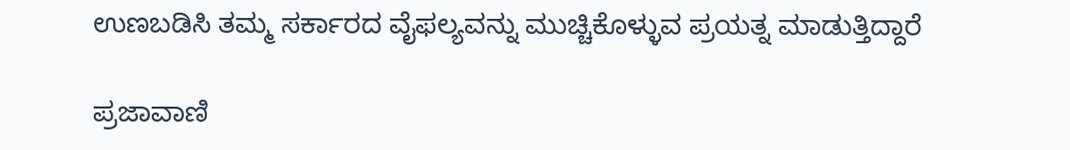ಉಣಬಡಿಸಿ ತಮ್ಮ ಸರ್ಕಾರದ ವೈಫಲ್ಯವನ್ನು ಮುಚ್ಚಿಕೊಳ್ಳುವ ಪ್ರಯತ್ನ ಮಾಡುತ್ತಿದ್ದಾರೆ

ಪ್ರಜಾವಾಣಿ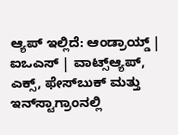ಆ್ಯಪ್ ಇಲ್ಲಿದೆ: ಆಂಡ್ರಾಯ್ಡ್ | ಐಒಎಸ್ | ವಾಟ್ಸ್ಆ್ಯಪ್, ಎಕ್ಸ್, ಫೇಸ್‌ಬುಕ್ ಮತ್ತು ಇನ್‌ಸ್ಟಾಗ್ರಾಂನಲ್ಲಿ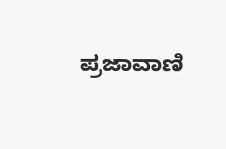ಪ್ರಜಾವಾಣಿ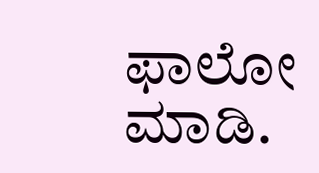ಫಾಲೋ ಮಾಡಿ.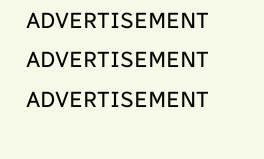ADVERTISEMENT
ADVERTISEMENT
ADVERTISEMENT